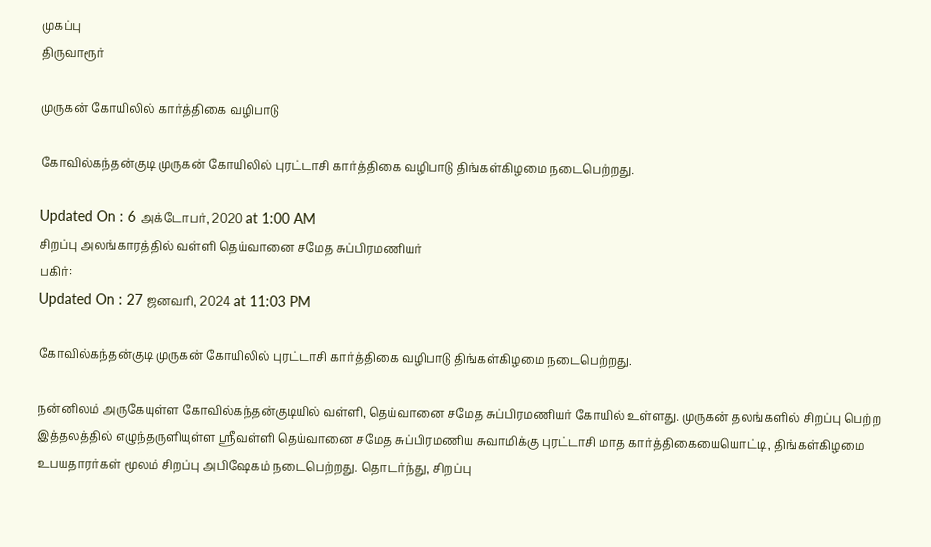முகப்பு
திருவாரூர்

முருகன் கோயிலில் கார்த்திகை வழிபாடு

கோவில்கந்தன்குடி முருகன் கோயிலில் புரட்டாசி கார்த்திகை வழிபாடு திங்கள்கிழமை நடைபெற்றது.

Updated On : 6 அக்டோபர், 2020 at 1:00 AM
சிறப்பு அலங்காரத்தில் வள்ளி தெய்வானை சமேத சுப்பிரமணியர்
பகிர்:
Updated On : 27 ஜனவரி, 2024 at 11:03 PM

கோவில்கந்தன்குடி முருகன் கோயிலில் புரட்டாசி கார்த்திகை வழிபாடு திங்கள்கிழமை நடைபெற்றது.

நன்னிலம் அருகேயுள்ள கோவில்கந்தன்குடியில் வள்ளி, தெய்வானை சமேத சுப்பிரமணியர் கோயில் உள்ளது. முருகன் தலங்களில் சிறப்பு பெற்ற இத்தலத்தில் எழுந்தருளியுள்ள ஸ்ரீவள்ளி தெய்வானை சமேத சுப்பிரமணிய சுவாமிக்கு புரட்டாசி மாத கார்த்திகையையொட்டி, திங்கள்கிழமை உபயதாரர்கள் மூலம் சிறப்பு அபிஷேகம் நடைபெற்றது. தொடர்ந்து, சிறப்பு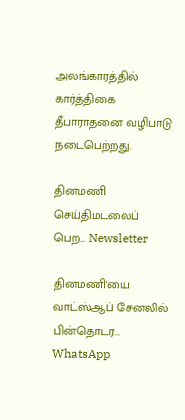அலங்காரத்தில் கார்த்திகை தீபாராதனை வழிபாடு நடைபெற்றது.

தினமணி செய்திமடலைப் பெற... Newsletter

தினமணி'யை வாட்ஸ்ஆப் சேனலில் பின்தொடர... WhatsApp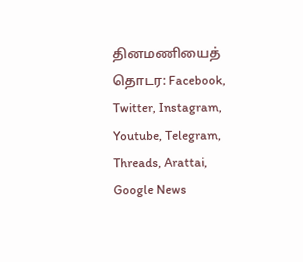தினமணியைத் தொடர: Facebook, Twitter, Instagram, Youtube, Telegram, Threads, Arattai, Google News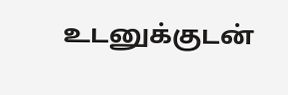உடனுக்குடன்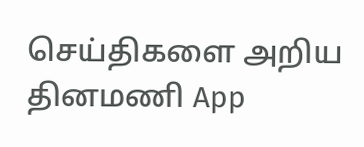செய்திகளை அறிய தினமணி App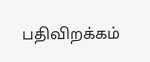பதிவிறக்கம்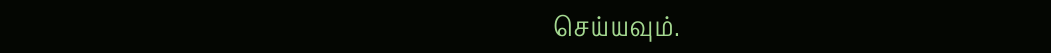செய்யவும்.